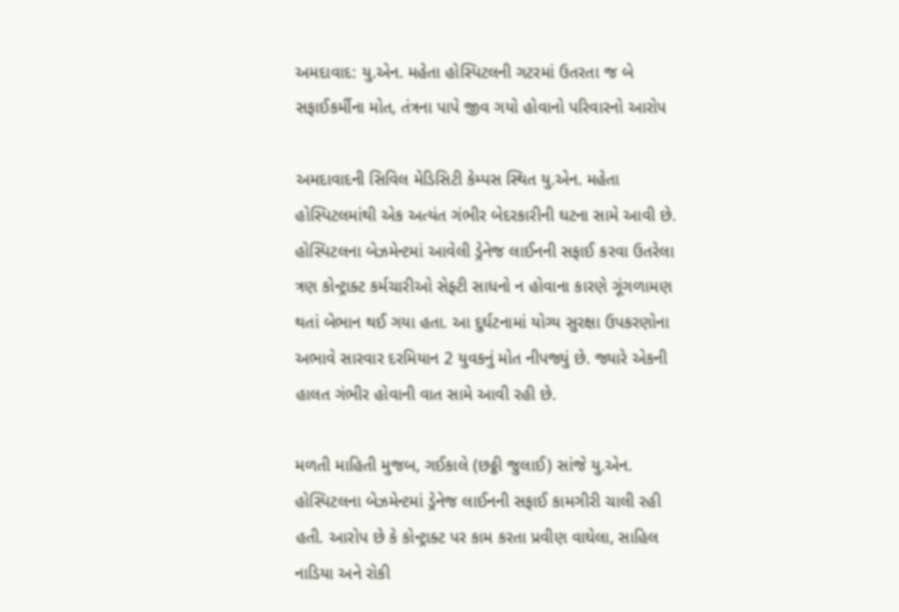અમદાવાદ: યુ.એન. મહેતા હોસ્પિટલની ગટરમાં ઉતરતા જ બે સફાઈકર્મીના મોત, તંત્રના પાપે જીવ ગયો હોવાનો પરિવારનો આરોપ

અમદાવાદની સિવિલ મેડિસિટી કેમ્પસ સ્થિત યુ.એન. મહેતા હોસ્પિટલમાંથી એક અત્યંત ગંભીર બેદરકારીની ઘટના સામે આવી છે. હોસ્પિટલના બેઝમેન્ટમાં આવેલી ડ્રેનેજ લાઈનની સફાઈ કરવા ઉતરેલા ત્રણ કોન્ટ્રાક્ટ કર્મચારીઓ સેફ્ટી સાધનો ન હોવાના કારણે ગૂંગળામણ થતાં બેભાન થઈ ગયા હતા. આ દુર્ઘટનામાં યોગ્ય સુરક્ષા ઉપકરણોના અભાવે સારવાર દરમિયાન 2 યુવકનું મોત નીપજ્યું છે. જ્યારે એકની હાલત ગંભીર હોવાની વાત સામે આવી રહી છે.

મળતી માહિતી મુજબ, ગઈકાલે (છઠ્ઠી જુલાઈ) સાંજે યુ.એન. હોસ્પિટલના બેઝમેન્ટમાં ડ્રેનેજ લાઈનની સફાઈ કામગીરી ચાલી રહી હતી. આરોપ છે કે કોન્ટ્રાક્ટ પર કામ કરતા પ્રવીણ વાઘેલા, સાહિલ નાડિયા અને રોકી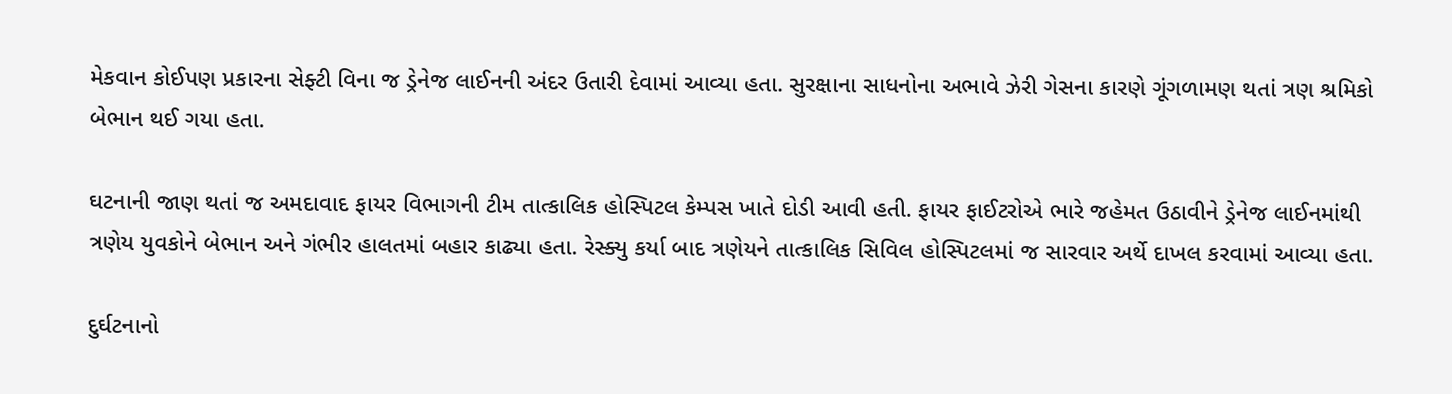મેકવાન કોઈપણ પ્રકારના સેફ્ટી વિના જ ડ્રેનેજ લાઈનની અંદર ઉતારી દેવામાં આવ્યા હતા. સુરક્ષાના સાધનોના અભાવે ઝેરી ગેસના કારણે ગૂંગળામણ થતાં ત્રણ શ્રમિકો બેભાન થઈ ગયા હતા.

ઘટનાની જાણ થતાં જ અમદાવાદ ફાયર વિભાગની ટીમ તાત્કાલિક હોસ્પિટલ કેમ્પસ ખાતે દોડી આવી હતી. ફાયર ફાઈટરોએ ભારે જહેમત ઉઠાવીને ડ્રેનેજ લાઈનમાંથી ત્રણેય યુવકોને બેભાન અને ગંભીર હાલતમાં બહાર કાઢ્યા હતા. રેસ્ક્યુ કર્યા બાદ ત્રણેયને તાત્કાલિક સિવિલ હોસ્પિટલમાં જ સારવાર અર્થે દાખલ કરવામાં આવ્યા હતા.

દુર્ઘટનાનો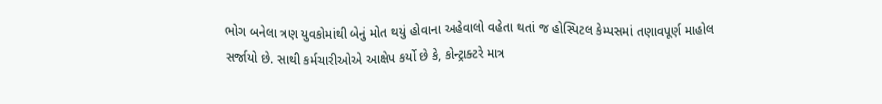ભોગ બનેલા ત્રણ યુવકોમાંથી બેનું મોત થયું હોવાના અહેવાલો વહેતા થતાં જ હોસ્પિટલ કેમ્પસમાં તણાવપૂર્ણ માહોલ સર્જાયો છે. સાથી કર્મચારીઓએ આક્ષેપ કર્યો છે કે, કોન્ટ્રાક્ટરે માત્ર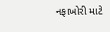નફાખોરી માટે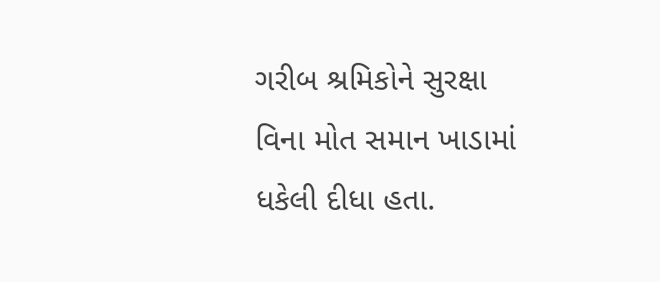ગરીબ શ્રમિકોને સુરક્ષા વિના મોત સમાન ખાડામાં ધકેલી દીધા હતા.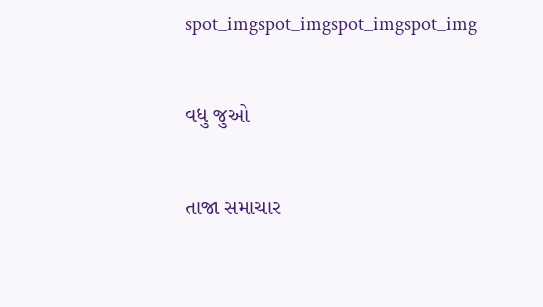spot_imgspot_imgspot_imgspot_img

વધુ જુઓ

તાજા સમાચાર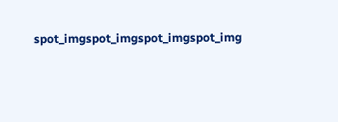spot_imgspot_imgspot_imgspot_img